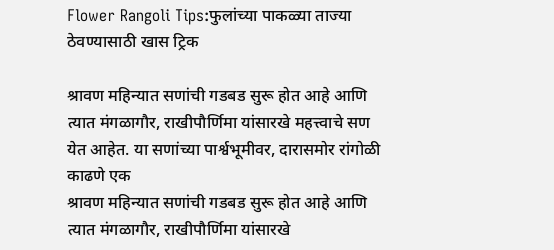Flower Rangoli Tips:फुलांच्या पाकळ्या ताज्या ठेवण्यासाठी खास ट्रिक

श्रावण महिन्यात सणांची गडबड सुरू होत आहे आणि त्यात मंगळागौर, राखीपौर्णिमा यांसारखे महत्त्वाचे सण येत आहेत. या सणांच्या पार्श्वभूमीवर, दारासमोर रांगोळी काढणे एक
श्रावण महिन्यात सणांची गडबड सुरू होत आहे आणि त्यात मंगळागौर, राखीपौर्णिमा यांसारखे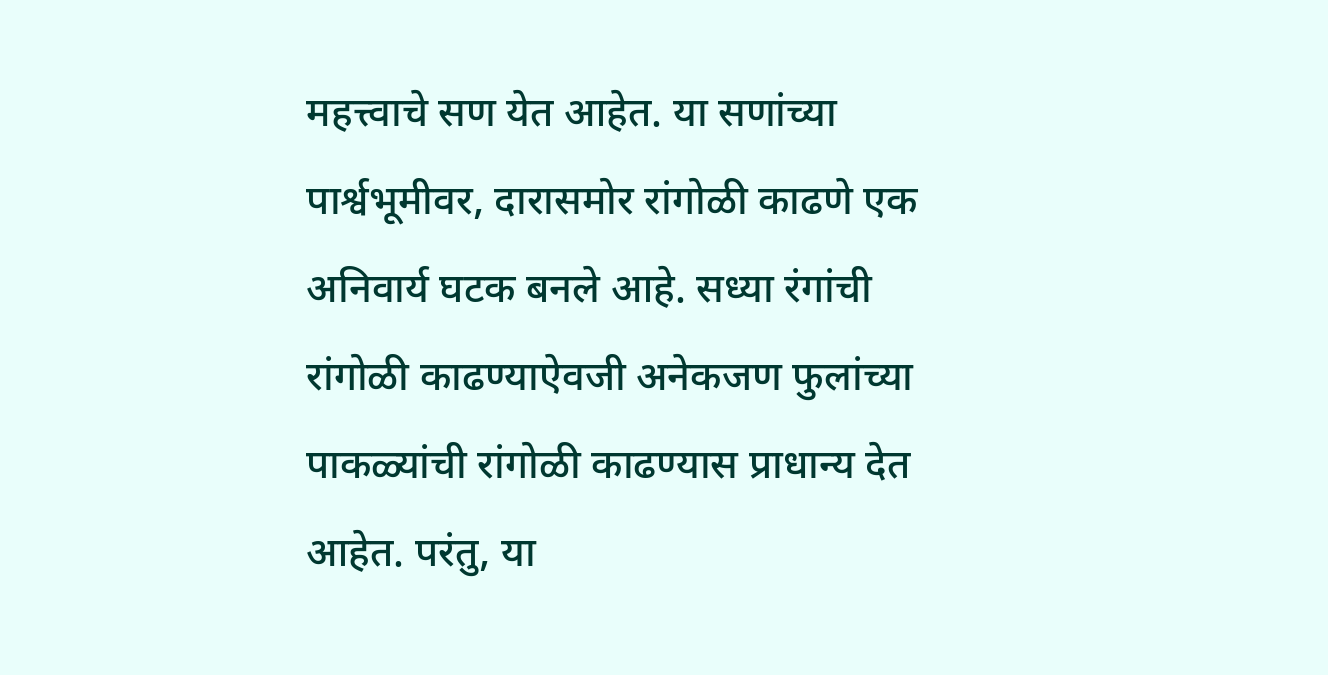महत्त्वाचे सण येत आहेत. या सणांच्या पार्श्वभूमीवर, दारासमोर रांगोळी काढणे एक अनिवार्य घटक बनले आहे. सध्या रंगांची रांगोळी काढण्याऐवजी अनेकजण फुलांच्या पाकळ्यांची रांगोळी काढण्यास प्राधान्य देत आहेत. परंतु, या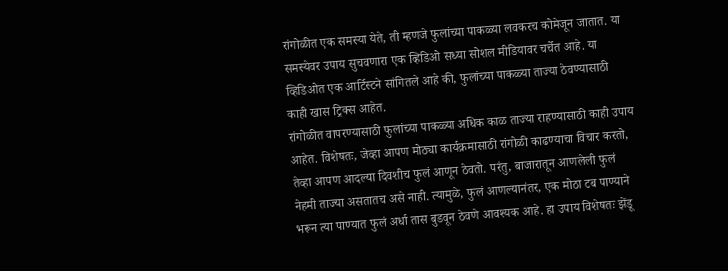रांगोळीत एक समस्या येते, ती म्हणजे फुलांच्या पाकळ्या लवकरच कोमेजून जातात. या समस्येवर उपाय सुचवणारा एक व्हिडिओ सध्या सोशल मीडियावर चर्चेत आहे. या व्हिडिओत एक आर्टिस्टने सांगितले आहे की, फुलांच्या पाकळ्या ताज्या ठेवण्यासाठी काही खास ट्रिक्स आहेत.
रांगोळीत वापरण्यासाठी फुलांच्या पाकळ्या अधिक काळ ताज्या राहण्यासाठी काही उपाय आहेत. विशेषतः, जेव्हा आपण मोठ्या कार्यक्रमासाठी रांगोळी काढण्याचा विचार करतो, तेव्हा आपण आदल्या दिवशीच फुलं आणून ठेवतो. परंतु, बाजारातून आणलेली फुलं नेहमी ताज्या असतातच असे नाही. त्यामुळे, फुलं आणल्यानंतर, एक मोठा टब पाण्याने भरून त्या पाण्यात फुलं अर्धा तास बुडवून ठेवणे आवश्यक आहे. हा उपाय विशेषतः झेंडू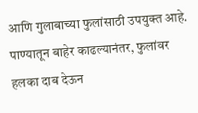आणि गुलाबाच्या फुलांसाठी उपयुक्त आहे. पाण्यातून बाहेर काढल्यानंतर, फुलांवर हलका दाब देऊन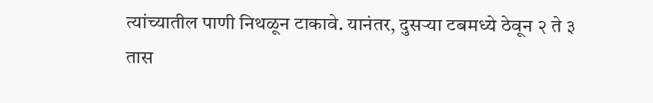त्यांच्यातील पाणी निथळून टाकावे. यानंतर, दुसऱ्या टबमध्ये ठेवून २ ते ३ तास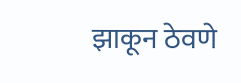झाकून ठेवणे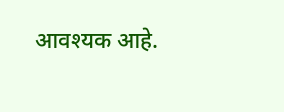आवश्यक आहे.